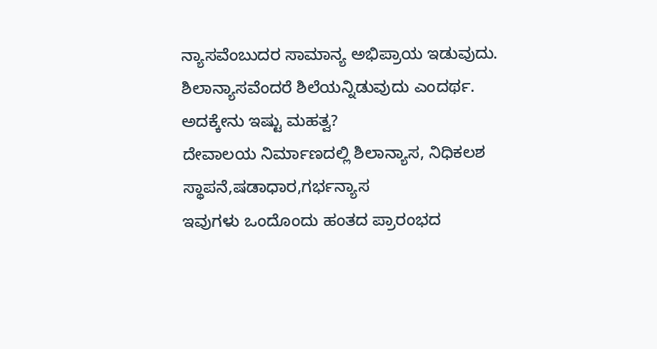ನ್ಯಾಸವೆಂಬುದರ ಸಾಮಾನ್ಯ ಅಭಿಪ್ರಾಯ ಇಡುವುದು.
ಶಿಲಾನ್ಯಾಸವೆಂದರೆ ಶಿಲೆಯನ್ನಿಡುವುದು ಎಂದರ್ಥ.
ಅದಕ್ಕೇನು ಇಷ್ಟು ಮಹತ್ವ?
ದೇವಾಲಯ ನಿರ್ಮಾಣದಲ್ಲಿ ಶಿಲಾನ್ಯಾಸ, ನಿಧಿಕಲಶ ಸ್ಥಾಪನೆ,ಷಡಾಧಾರ,ಗರ್ಭನ್ಯಾಸ
ಇವುಗಳು ಒಂದೊಂದು ಹಂತದ ಪ್ರಾರಂಭದ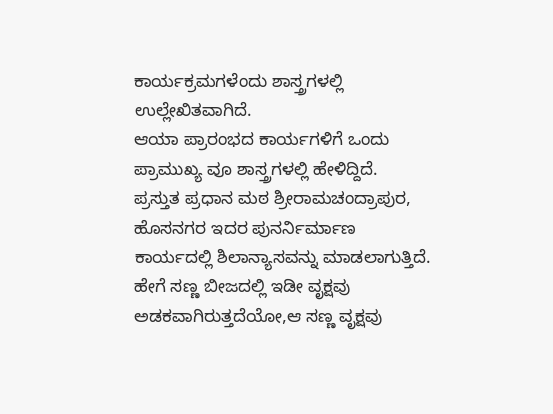ಕಾರ್ಯಕ್ರಮಗಳೆಂದು ಶಾಸ್ತ್ರಗಳಲ್ಲಿ ಉಲ್ಲೇಖಿತವಾಗಿದೆ.
ಆಯಾ ಪ್ರಾರಂಭದ ಕಾರ್ಯಗಳಿಗೆ ಒಂದು ಪ್ರಾಮುಖ್ಯ ವೂ ಶಾಸ್ತ್ರಗಳಲ್ಲಿ ಹೇಳಿದ್ದಿದೆ.
ಪ್ರಸ್ತುತ ಪ್ರಧಾನ ಮಠ ಶ್ರೀರಾಮಚಂದ್ರಾಪುರ, ಹೊಸನಗರ ಇದರ ಪುನರ್ನಿರ್ಮಾಣ ಕಾರ್ಯದಲ್ಲಿ ಶಿಲಾನ್ಯಾಸವನ್ನು ಮಾಡಲಾಗುತ್ತಿದೆ.
ಹೇಗೆ ಸಣ್ಣ ಬೀಜದಲ್ಲಿ ಇಡೀ ವೃಕ್ಷವು ಅಡಕವಾಗಿರುತ್ತದೆಯೋ,ಆ ಸಣ್ಣ ವೃಕ್ಷವು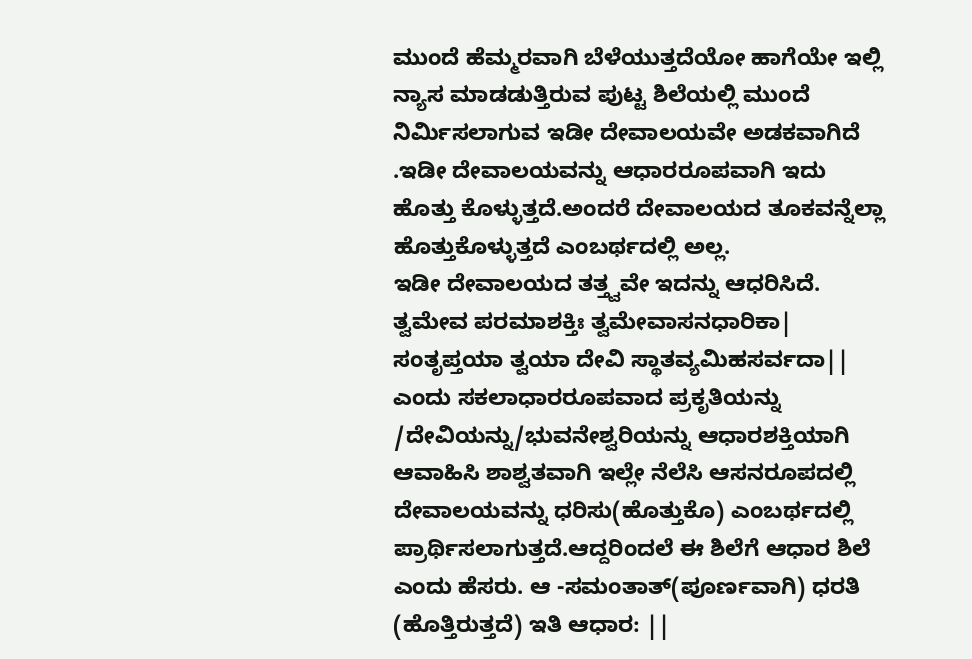ಮುಂದೆ ಹೆಮ್ಮರವಾಗಿ ಬೆಳೆಯುತ್ತದೆಯೋ ಹಾಗೆಯೇ ಇಲ್ಲಿ ನ್ಯಾಸ ಮಾಡಡುತ್ತಿರುವ ಪುಟ್ಟ ಶಿಲೆಯಲ್ಲಿ ಮುಂದೆ ನಿರ್ಮಿಸಲಾಗುವ ಇಡೀ ದೇವಾಲಯವೇ ಅಡಕವಾಗಿದೆ .ಇಡೀ ದೇವಾಲಯವನ್ನು ಆಧಾರರೂಪವಾಗಿ ಇದು ಹೊತ್ತು ಕೊಳ್ಳುತ್ತದೆ.ಅಂದರೆ ದೇವಾಲಯದ ತೂಕವನ್ನೆಲ್ಲಾ ಹೊತ್ತುಕೊಳ್ಳುತ್ತದೆ ಎಂಬರ್ಥದಲ್ಲಿ ಅಲ್ಲ.
ಇಡೀ ದೇವಾಲಯದ ತತ್ತ್ವವೇ ಇದನ್ನು ಆಧರಿಸಿದೆ.
ತ್ವಮೇವ ಪರಮಾಶಕ್ತಿಃ ತ್ವಮೇವಾಸನಧಾರಿಕಾ|
ಸಂತೃಪ್ತಯಾ ತ್ವಯಾ ದೇವಿ ಸ್ಥಾತವ್ಯಮಿಹಸರ್ವದಾ||
ಎಂದು ಸಕಲಾಧಾರರೂಪವಾದ ಪ್ರಕೃತಿಯನ್ನು /ದೇವಿಯನ್ನು/ಭುವನೇಶ್ವರಿಯನ್ನು ಆಧಾರಶಕ್ತಿಯಾಗಿ ಆವಾಹಿಸಿ ಶಾಶ್ವತವಾಗಿ ಇಲ್ಲೇ ನೆಲೆಸಿ ಆಸನರೂಪದಲ್ಲಿ ದೇವಾಲಯವನ್ನು ಧರಿಸು(ಹೊತ್ತುಕೊ) ಎಂಬರ್ಥದಲ್ಲಿ ಪ್ರಾರ್ಥಿಸಲಾಗುತ್ತದೆ.ಆದ್ದರಿಂದಲೆ ಈ ಶಿಲೆಗೆ ಆಧಾರ ಶಿಲೆ ಎಂದು ಹೆಸರು. ಆ -ಸಮಂತಾತ್(ಪೂರ್ಣವಾಗಿ) ಧರತಿ (ಹೊತ್ತಿರುತ್ತದೆ) ಇತಿ ಆಧಾರ: ||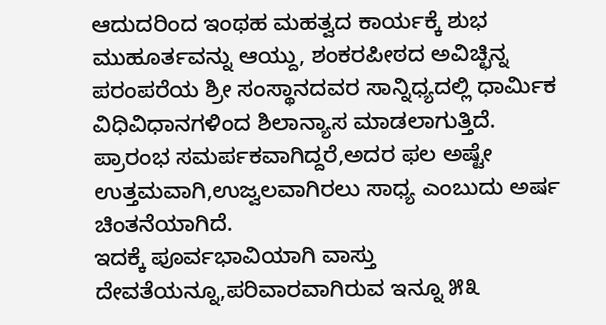ಆದುದರಿಂದ ಇಂಥಹ ಮಹತ್ವದ ಕಾರ್ಯಕ್ಕೆ ಶುಭ ಮುಹೂರ್ತವನ್ನು ಆಯ್ದು, ಶಂಕರಪೀಠದ ಅವಿಚ್ಛಿನ್ನ ಪರಂಪರೆಯ ಶ್ರೀ ಸಂಸ್ಥಾನದವರ ಸಾನ್ನಿಧ್ಯದಲ್ಲಿ ಧಾರ್ಮಿಕ ವಿಧಿವಿಧಾನಗಳಿಂದ ಶಿಲಾನ್ಯಾಸ ಮಾಡಲಾಗುತ್ತಿದೆ.
ಪ್ರಾರಂಭ ಸಮರ್ಪಕವಾಗಿದ್ದರೆ,ಅದರ ಫಲ ಅಷ್ಟೇ ಉತ್ತಮವಾಗಿ,ಉಜ್ವಲವಾಗಿರಲು ಸಾಧ್ಯ ಎಂಬುದು ಅರ್ಷ ಚಿಂತನೆಯಾಗಿದೆ.
ಇದಕ್ಕೆ ಪೂರ್ವಭಾವಿಯಾಗಿ ವಾಸ್ತು ದೇವತೆಯನ್ನೂ,ಪರಿವಾರವಾಗಿರುವ ಇನ್ನೂ ೫೩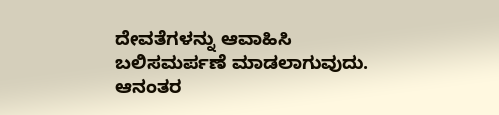ದೇವತೆಗಳನ್ನು ಆವಾಹಿಸಿ ಬಲಿಸಮರ್ಪಣೆ ಮಾಡಲಾಗುವುದು.
ಆನಂತರ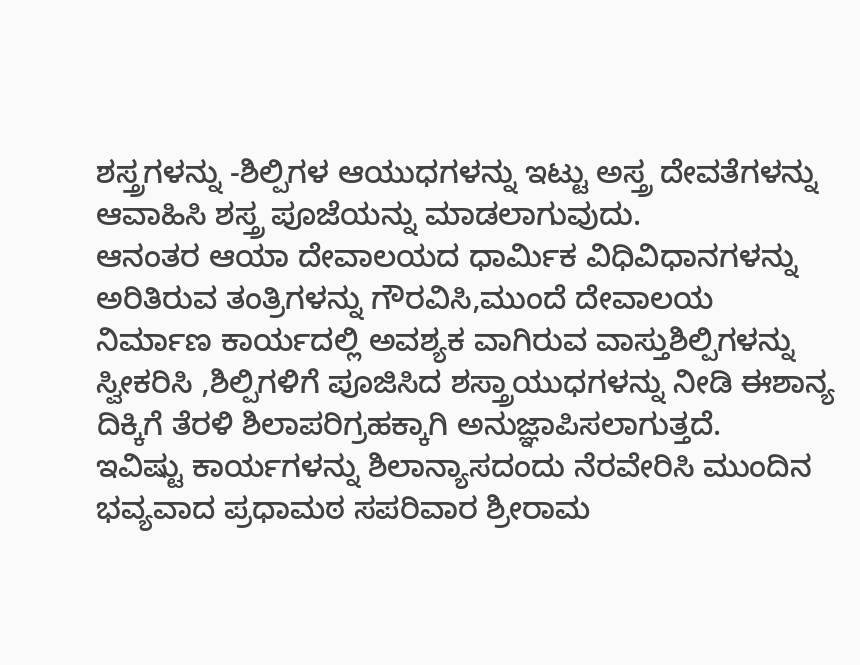ಶಸ್ತ್ರಗಳನ್ನು -ಶಿಲ್ಪಿಗಳ ಆಯುಧಗಳನ್ನು ಇಟ್ಟು ಅಸ್ತ್ರ ದೇವತೆಗಳನ್ನು ಆವಾಹಿಸಿ ಶಸ್ತ್ರ ಪೂಜೆಯನ್ನು ಮಾಡಲಾಗುವುದು.
ಆನಂತರ ಆಯಾ ದೇವಾಲಯದ ಧಾರ್ಮಿಕ ವಿಧಿವಿಧಾನಗಳನ್ನು ಅರಿತಿರುವ ತಂತ್ರಿಗಳನ್ನು ಗೌರವಿಸಿ,ಮುಂದೆ ದೇವಾಲಯ ನಿರ್ಮಾಣ ಕಾರ್ಯದಲ್ಲಿ ಅವಶ್ಯಕ ವಾಗಿರುವ ವಾಸ್ತುಶಿಲ್ಪಿಗಳನ್ನು ಸ್ವೀಕರಿಸಿ ,ಶಿಲ್ಪಿಗಳಿಗೆ ಪೂಜಿಸಿದ ಶಸ್ತ್ರಾಯುಧಗಳನ್ನು ನೀಡಿ ಈಶಾನ್ಯ ದಿಕ್ಕಿಗೆ ತೆರಳಿ ಶಿಲಾಪರಿಗ್ರಹಕ್ಕಾಗಿ ಅನುಜ್ಞಾಪಿಸಲಾಗುತ್ತದೆ.
ಇವಿಷ್ಟು ಕಾರ್ಯಗಳನ್ನು ಶಿಲಾನ್ಯಾಸದಂದು ನೆರವೇರಿಸಿ ಮುಂದಿನ ಭವ್ಯವಾದ ಪ್ರಧಾಮಠ ಸಪರಿವಾರ ಶ್ರೀರಾಮ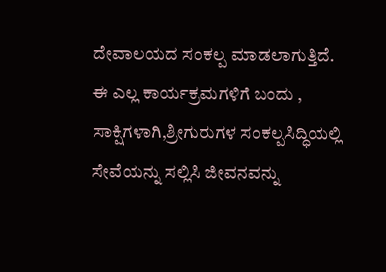ದೇವಾಲಯದ ಸಂಕಲ್ಪ ಮಾಡಲಾಗುತ್ತಿದೆ.
ಈ ಎಲ್ಲ ಕಾರ್ಯಕ್ರಮಗಳಿಗೆ ಬಂದು , ಸಾಕ್ಷಿಗಳಾಗಿ,ಶ್ರೀಗುರುಗಳ ಸಂಕಲ್ಪಸಿದ್ಧಿಯಲ್ಲಿ ಸೇವೆಯನ್ನು ಸಲ್ಲಿಸಿ ಜೀವನವನ್ನು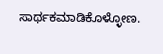ಸಾರ್ಥಕಮಾಡಿಕೊಳ್ಳೋಣ.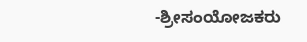-ಶ್ರೀಸಂಯೋಜಕರು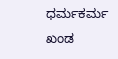ಧರ್ಮಕರ್ಮ ಖಂಡ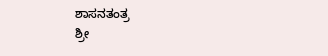ಶಾಸನತಂತ್ರ
ಶ್ರೀ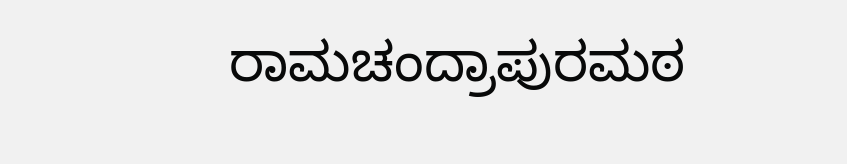ರಾಮಚಂದ್ರಾಪುರಮಠ